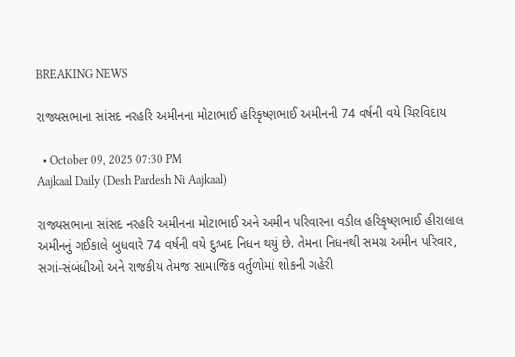BREAKING NEWS

રાજ્યસભાના સાંસદ નરહરિ અમીનના મોટાભાઈ હરિકૃષ્ણભાઈ અમીનની 74 વર્ષની વયે ચિરવિદાય

  • October 09, 2025 07:30 PM
Aajkaal Daily (Desh Pardesh Ni Aajkaal)

રાજ્યસભાના સાંસદ નરહરિ અમીનના મોટાભાઈ અને અમીન પરિવારના વડીલ હરિકૃષ્ણભાઈ હીરાલાલ અમીનનું ગઈકાલે બુધવારે 74 વર્ષની વયે દુઃખદ નિધન થયું છે. તેમના નિધનથી સમગ્ર અમીન પરિવાર, સગાં-સંબંધીઓ અને રાજકીય તેમજ સામાજિક વર્તુળોમાં શોકની ગહેરી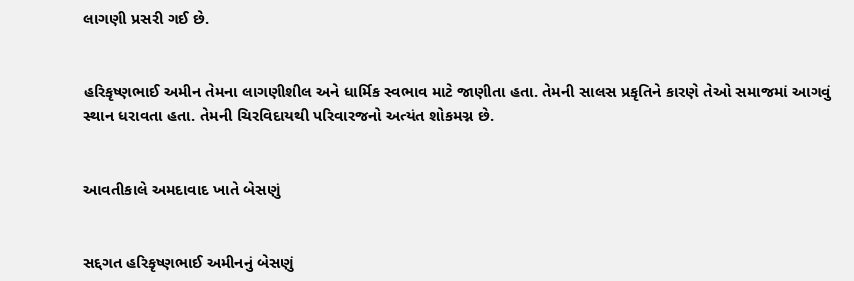લાગણી પ્રસરી ગઈ છે.


હરિકૃષ્ણભાઈ અમીન તેમના લાગણીશીલ અને ધાર્મિક સ્વભાવ માટે જાણીતા હતા. તેમની સાલસ પ્રકૃતિને કારણે તેઓ સમાજમાં આગવું સ્થાન ધરાવતા હતા. તેમની ચિરવિદાયથી પરિવારજનો અત્યંત શોકમગ્ન છે.


આવતીકાલે અમદાવાદ ખાતે બેસણું


સદ્દગત હરિકૃષ્ણભાઈ અમીનનું બેસણું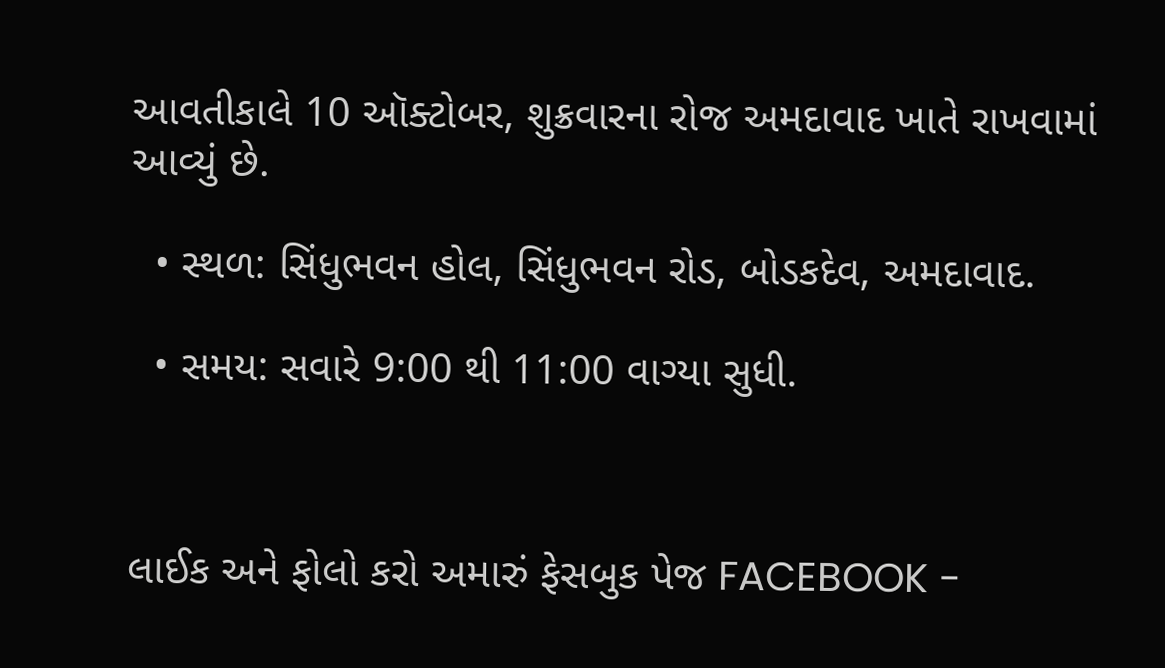આવતીકાલે 10 ઑક્ટોબર, શુક્રવારના રોજ અમદાવાદ ખાતે રાખવામાં આવ્યું છે.

  • સ્થળ: સિંધુભવન હોલ, સિંધુભવન રોડ, બોડકદેવ, અમદાવાદ.

  • સમય: સવારે 9:00 થી 11:00 વાગ્યા સુધી.



લાઈક અને ફોલો કરો અમારું ફેસબુક પેજ FACEBOOK -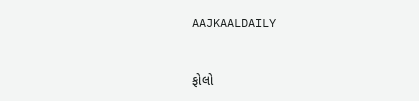AAJKAALDAILY


ફોલો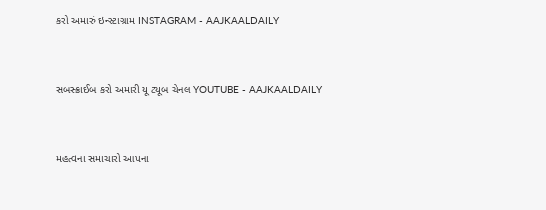કરો અમારું ઇન્સ્ટાગ્રામ INSTAGRAM - AAJKAALDAILY


સબસ્ક્રાઈબ કરો અમારી યૂ ટ્યૂબ ચેનલ YOUTUBE - AAJKAALDAILY


મહત્વના સમાચારો આપના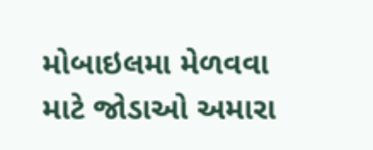મોબાઇલમા મેળવવા માટે જોડાઓ અમારા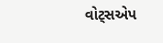વોટ્સએપ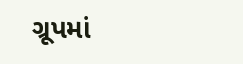ગ્રૂપમાં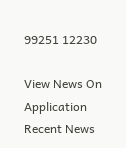99251 12230

View News On Application
Recent News